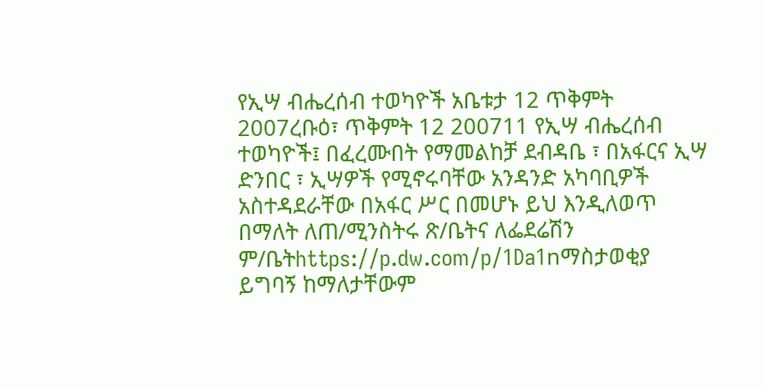የኢሣ ብሔረሰብ ተወካዮች አቤቱታ 12 ጥቅምት 2007ረቡዕ፣ ጥቅምት 12 200711 የኢሣ ብሔረሰብ ተወካዮች፤ በፈረሙበት የማመልከቻ ደብዳቤ ፣ በአፋርና ኢሣ ድንበር ፣ ኢሣዎች የሚኖሩባቸው አንዳንድ አካባቢዎች አስተዳደራቸው በአፋር ሥር በመሆኑ ይህ እንዲለወጥ በማለት ለጠ/ሚንስትሩ ጽ/ቤትና ለፌደሬሽን ም/ቤትhttps://p.dw.com/p/1Da1nማስታወቂያ ይግባኝ ከማለታቸውም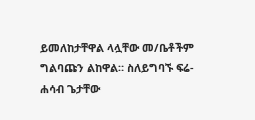ይመለከታቸዋል ላሏቸው መ/ቤቶችም ግልባጩን ልከዋል። ስለይግባኙ ፍሬ-ሐሳብ ጌታቸው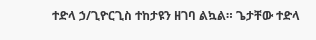ተድላ ኃ/ጊዮርጊስ ተከታዩን ዘገባ ልኳል። ጌታቸው ተድላ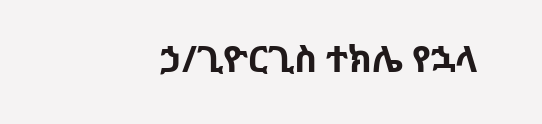ኃ/ጊዮርጊስ ተክሌ የኋላ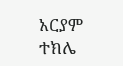አርያም ተክሌ